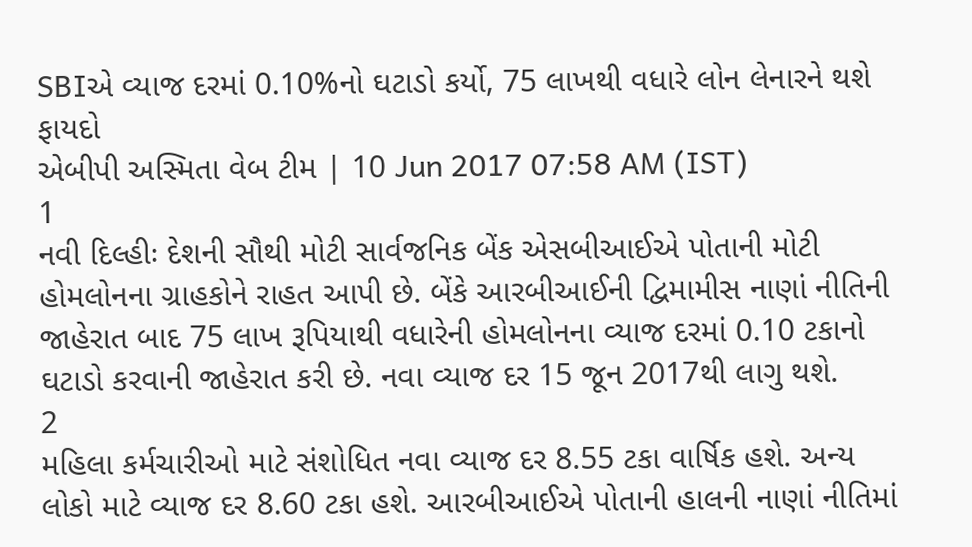SBIએ વ્યાજ દરમાં 0.10%નો ઘટાડો કર્યો, 75 લાખથી વધારે લોન લેનારને થશે ફાયદો
એબીપી અસ્મિતા વેબ ટીમ | 10 Jun 2017 07:58 AM (IST)
1
નવી દિલ્હીઃ દેશની સૌથી મોટી સાર્વજનિક બેંક એસબીઆઈએ પોતાની મોટી હોમલોનના ગ્રાહકોને રાહત આપી છે. બેંકે આરબીઆઈની દ્વિમામીસ નાણાં નીતિની જાહેરાત બાદ 75 લાખ રૂપિયાથી વધારેની હોમલોનના વ્યાજ દરમાં 0.10 ટકાનો ઘટાડો કરવાની જાહેરાત કરી છે. નવા વ્યાજ દર 15 જૂન 2017થી લાગુ થશે.
2
મહિલા કર્મચારીઓ માટે સંશોધિત નવા વ્યાજ દર 8.55 ટકા વાર્ષિક હશે. અન્ય લોકો માટે વ્યાજ દર 8.60 ટકા હશે. આરબીઆઈએ પોતાની હાલની નાણાં નીતિમાં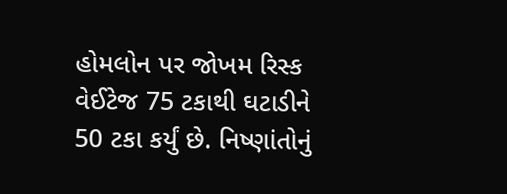હોમલોન પર જોખમ રિસ્ક વેઈટેજ 75 ટકાથી ઘટાડીને 50 ટકા કર્યું છે. નિષ્ણાંતોનું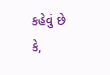કહેવું છે કે,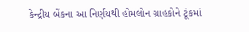કેન્દ્રીય બેંકના આ નિર્ણયથી હોમલોન ગ્રાહકોને ટૂંકમાં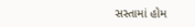સસ્તામાં હોમ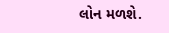લોન મળશે.